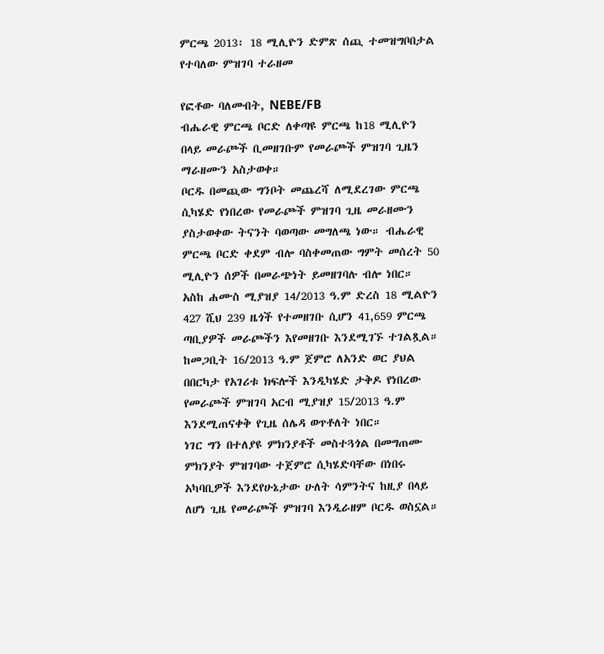ምርጫ 2013፡ 18 ሚሊዮን ድምጽ ሰጪ ተመዝግቦበታል የተባለው ምዝገባ ተራዘመ

የፎቶው ባለመብት, NEBE/FB
ብሔራዊ ምርጫ ቦርድ ለቀጣዩ ምርጫ ከ18 ሚሊዮን በላይ መራጮች ቢመዘገቡም የመራጮች ምዝገባ ጊዜን ማራዘሙን አስታወቀ።
ቦርዱ በመጪው ግንቦት መጨረሻ ለሚደረገው ምርጫ ሲካሄድ የነበረው የመራጮች ምዝገባ ጊዜ መራዘሙን ያስታወቀው ትናንት ባወጣው መግለጫ ነው። ብሔራዊ ምርጫ ቦርድ ቀደም ብሎ ባስቀመጠው ግምት መሰረት 50 ሚሊዮን ሰዎች በመራጭነት ይመዘገባሉ ብሎ ነበር።
አስከ ሐሙስ ሚያዝያ 14/2013 ዓ.ም ድረስ 18 ሚልዮን 427 ሺህ 239 ዜጎች የተመዘገቡ ሲሆን 41,659 ምርጫ ጣቢያዎች መራጮችን እየመዘገቡ እንደሚገኙ ተገልጿል።
ከመጋቢት 16/2013 ዓ.ም ጀምሮ ለአንድ ወር ያህል በበርካታ የአገሪቱ ክፍሎች እንዲካሄድ ታቅዶ የነበረው የመራጮች ምዝገባ አርብ ሚያዝያ 15/2013 ዓ.ም እንደሚጠናቀቅ የጊዜ ሰሌዳ ወጥቶለት ነበር።
ነገር ግን በተለያዩ ምክንያቶች መስተጓጎል በመግጠሙ ምክንያት ምዝገባው ተጀምሮ ሲካሄድባቸው በነበሩ አካባቢዎች እንደየሁኔታው ሁለት ሳምንትና ከዚያ በላይ ለሆነ ጊዜ የመራጮች ምዝገባ እንዲራዘም ቦርዱ ወስኗል።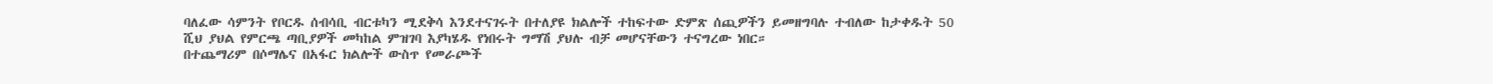ባለፈው ሳምንት የቦርዱ ሰብሳቢ ብርቱካን ሚደቅሳ እንደተናገሩት በተለያዩ ክልሎች ተከፍተው ድምጽ ሰጪዎችን ይመዘግባሉ ተብለው ከታቀዱት 50 ሺህ ያህል የምርጫ ጣቢያዎች መካከል ምዝገባ እያካሄዱ የነበሩት ግማሽ ያህሉ ብቻ መሆናቸውን ተናግረው ነበር።
በተጨማሪም በሶማሌና በአፋር ክልሎች ውስጥ የመራጮች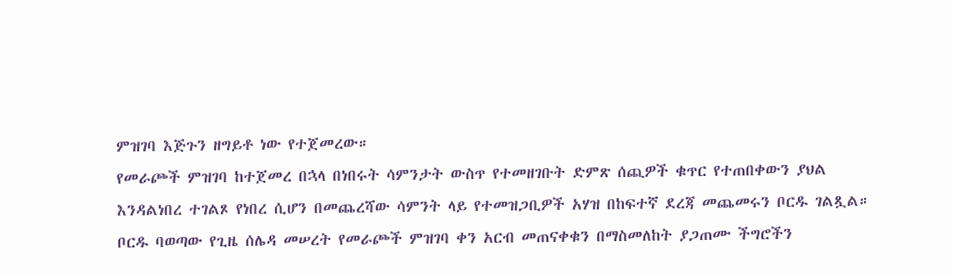ምዝገባ እጅጉን ዘግይቶ ነው የተጀመረው።
የመራጮች ምዝገባ ከተጀመረ በኋላ በነበሩት ሳምንታት ውስጥ የተመዘገቡት ድምጽ ሰጪዎች ቁጥር የተጠበቀውን ያህል እንዳልነበረ ተገልጾ የነበረ ሲሆን በመጨረሻው ሳምንት ላይ የተመዝጋቢዎች አሃዝ በከፍተኛ ደረጃ መጨመሩን ቦርዱ ገልጿል።
ቦርዱ ባወጣው የጊዜ ሰሌዳ መሠረት የመራጮች ምዝገባ ቀን አርብ መጠናቀቁን በማስመለከት ያጋጠሙ ችግሮችን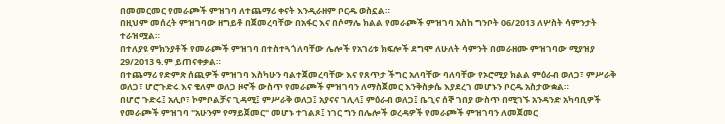በመመርመር የመራጮች ምዝገባ ለተጨማሪ ቀናት እንዲራዘም ቦርዱ ወስኗል።
በዚህም መሰረት ምዝገባው ዘግይቶ በጀመረባቸው በአፋር እና በሶማሌ ክልል የመራጮች ምዝገባ አስከ ግንቦት 06/2013 ለሦስት ሳምንታት ተራዝሟል።
በተለያዩ ምክንያቶች የመራጮች ምዝገባ በተስተጓጎለባቸው ሌሎች የአገሪቱ ክፍሎች ደግሞ ለሁለት ሳምንት በመራዘሙ ምዝገባው ሚያዝያ 29/2013 ዓ.ም ይጠናቀቃል።
በተጨማሪ የድምጽ ሰጪዎች ምዝገባ እስካሁን ባልተጀመረባቸው እና የጸጥታ ችግር አለባቸው ባለባቸው የኦሮሚያ ክልል ምዕራብ ወለጋ፣ ምሥራቅ ወለጋ፣ ሆሮጉድሩ እና ቄለም ወለጋ ዞኖች ውስጥ የመራጮች ምዝገባን ለማስጀመር እንቅስቃሴ እያደረገ መሆኑን ቦርዱ አስታውቋል።
በሆሮ ጉድሩ፤ አሊቦ፣ ኮምቦልቻና ጊዳሚ፤ ምሥራቅ ወለጋ፤ አያናና ገሊላ፤ ምዕራብ ወለጋ፤ ቤጊና ሰኞ ገበያ ውስጥ በሚገኙ አንዳንድ አካባቢዎች የመራጮች ምዝገባ "አሁንም የማይጀመር" መሆኑ ተገልጾ፤ ነገር ግን በሌሎች ወረዳዎች የመራጮች ምዝገባን ለመጀመር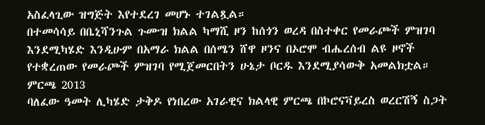አስፈላጊው ዝግጅት እየተደረገ መሆኑ ተገልጿል።
በተመሳሳይ በቤኒሻንጉል ጉሙዝ ክልል ካማሺ ዞን ከሰጎን ወረዳ በስተቀር የመራጮች ምዝገባ እንደሚካሄድ እንዲሁም በአማራ ክልል በሰሜን ሸዋ ዞንና በኦሮሞ ብሔረሰብ ልዩ ዞኖች የተቋረጠው የመራጮች ምዝገባ የሚጀመርበትን ሁኔታ ቦርዱ እንደሚያሳውቅ አመልክቷል።
ምርጫ 2013
ባለፈው ዓመት ሊካሄድ ታቅዶ የነበረው አገራዊና ክልላዊ ምርጫ በኮሮናቫይረስ ወረርሽኝ ስጋት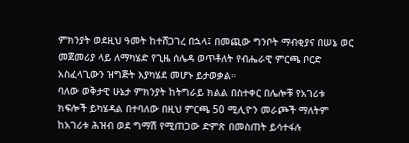ምክንያት ወደዚህ ዓመት ከተሸጋገረ በኋላ፤ በመጪው ግንቦት ማብቂያና በሠኔ ወር መጀመሪያ ላይ ለማካሄድ የጊዜ ሰሌዳ ወጥቶለት የብሔራዊ ምርጫ ቦርድ አስፈላጊውን ዝግጅት እያካሄደ መሆኑ ይታወቃል።
ባለው ወቅታዊ ሁኔታ ምክንያት ከትግራይ ክልል በስተቀር በሌሎቹ የአገሪቱ ክፍሎች ይካሄዳል በተባለው በዚህ ምርጫ 50 ሚሊዮን መራጮች ማለትም ከአገሪቱ ሕዝብ ወደ ግማሽ የሚጠጋው ድምጽ በመስጠት ይሳተፋሉ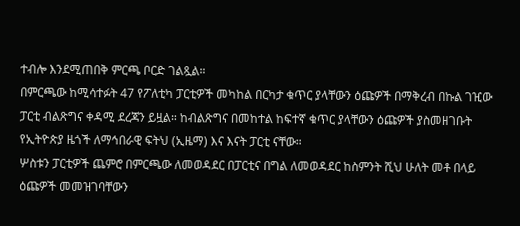ተብሎ እንደሚጠበቅ ምርጫ ቦርድ ገልጿል።
በምርጫው ከሚሳተፉት 47 የፖለቲካ ፓርቲዎች መካከል በርካታ ቁጥር ያላቸውን ዕጩዎች በማቅረብ በኩል ገዢው ፓርቲ ብልጽግና ቀዳሚ ደረጃን ይዟል። ከብልጽግና በመከተል ከፍተኛ ቁጥር ያላቸውን ዕጩዎች ያስመዘገቡት የኢትዮጵያ ዜጎች ለማኅበራዊ ፍትህ (ኢዜማ) እና እናት ፓርቲ ናቸው።
ሦስቱን ፓርቲዎች ጨምሮ በምርጫው ለመወዳደር በፓርቲና በግል ለመወዳደር ከስምንት ሺህ ሁለት መቶ በላይ ዕጩዎች መመዝገባቸውን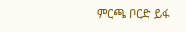ምርጫ ቦርድ ይፋ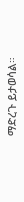ማድረጉ ይታወሳል።